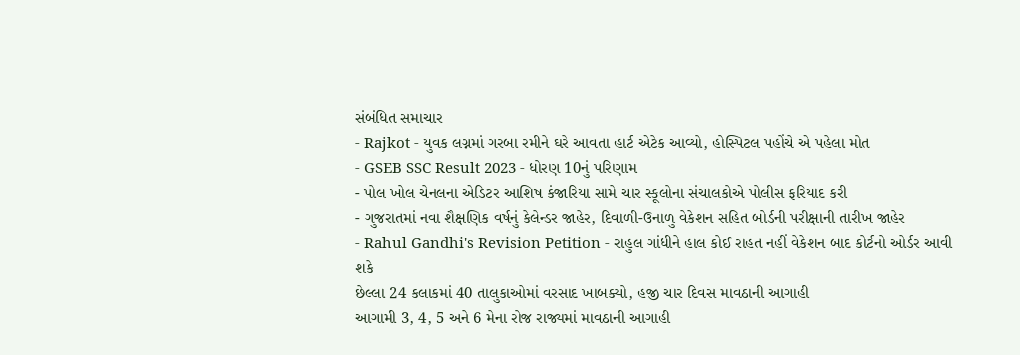સંબંધિત સમાચાર
- Rajkot - યુવક લગ્નમાં ગરબા રમીને ઘરે આવતા હાર્ટ એટેક આવ્યો, હોસ્પિટલ પહોંચે એ પહેલા મોત
- GSEB SSC Result 2023 - ધોરણ 10નું પરિણામ
- પોલ ખોલ ચેનલના એડિટર આશિષ કંજારિયા સામે ચાર સ્કૂલોના સંચાલકોએ પોલીસ ફરિયાદ કરી
- ગુજરાતમાં નવા શૈક્ષણિક વર્ષનું કેલેન્ડર જાહેર, દિવાળી-ઉનાળુ વેકેશન સહિત બોર્ડની પરીક્ષાની તારીખ જાહેર
- Rahul Gandhi's Revision Petition - રાહુલ ગાંધીને હાલ કોઈ રાહત નહીં વેકેશન બાદ કોર્ટનો ઓર્ડર આવી શકે
છેલ્લા 24 કલાકમાં 40 તાલુકાઓમાં વરસાદ ખાબક્યો, હજી ચાર દિવસ માવઠાની આગાહી
આગામી 3, 4, 5 અને 6 મેના રોજ રાજ્યમાં માવઠાની આગાહી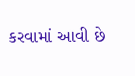કરવામાં આવી છે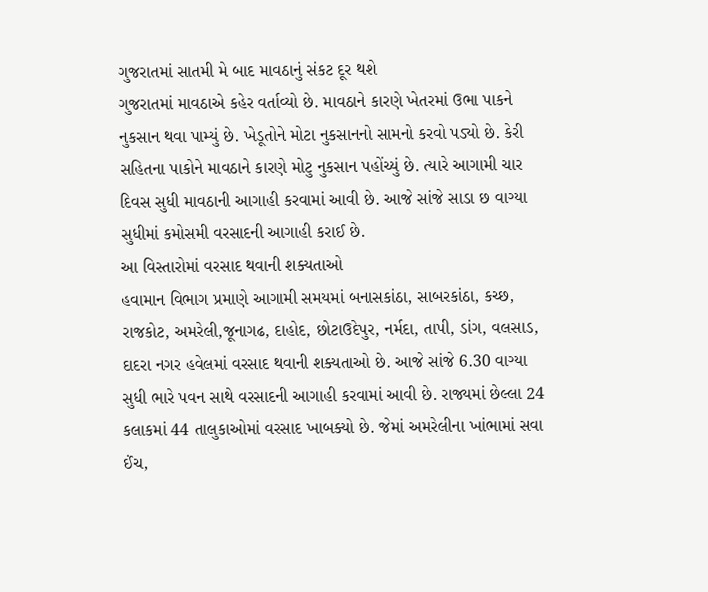ગુજરાતમાં સાતમી મે બાદ માવઠાનું સંકટ દૂર થશે
ગુજરાતમાં માવઠાએ કહેર વર્તાવ્યો છે. માવઠાને કારણે ખેતરમાં ઉભા પાકને નુકસાન થવા પામ્યું છે. ખેડૂતોને મોટા નુકસાનનો સામનો કરવો પડ્યો છે. કેરી સહિતના પાકોને માવઠાને કારણે મોટુ નુકસાન પહોંચ્યું છે. ત્યારે આગામી ચાર દિવસ સુધી માવઠાની આગાહી કરવામાં આવી છે. આજે સાંજે સાડા છ વાગ્યા સુધીમાં કમોસમી વરસાદની આગાહી કરાઈ છે.
આ વિસ્તારોમાં વરસાદ થવાની શક્યતાઓ
હવામાન વિભાગ પ્રમાણે આગામી સમયમાં બનાસકાંઠા, સાબરકાંઠા, કચ્છ, રાજકોટ, અમરેલી,જૂનાગઢ, દાહોદ, છોટાઉદેપુર, નર્મદા, તાપી, ડાંગ, વલસાડ, દાદરા નગર હવેલમાં વરસાદ થવાની શક્યતાઓ છે. આજે સાંજે 6.30 વાગ્યા સુધી ભારે પવન સાથે વરસાદની આગાહી કરવામાં આવી છે. રાજ્યમાં છેલ્લા 24 કલાકમાં 44 તાલુકાઓમાં વરસાદ ખાબક્યો છે. જેમાં અમરેલીના ખાંભામાં સવા ઈંચ,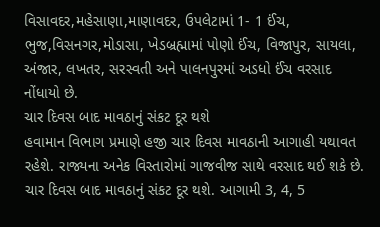વિસાવદર,મહેસાણા,માણાવદર, ઉપલેટામાં 1- 1 ઈંચ, ભુજ,વિસનગર,મોડાસા, ખેડબ્રહ્મામાં પોણો ઈંચ, વિજાપુર, સાયલા, અંજાર, લખતર, સરસ્વતી અને પાલનપુરમાં અડધો ઈંચ વરસાદ નોંધાયો છે.
ચાર દિવસ બાદ માવઠાનું સંકટ દૂર થશે
હવામાન વિભાગ પ્રમાણે હજી ચાર દિવસ માવઠાની આગાહી યથાવત રહેશે. રાજ્યના અનેક વિસ્તારોમાં ગાજવીજ સાથે વરસાદ થઈ શકે છે. ચાર દિવસ બાદ માવઠાનું સંકટ દૂર થશે. આગામી 3, 4, 5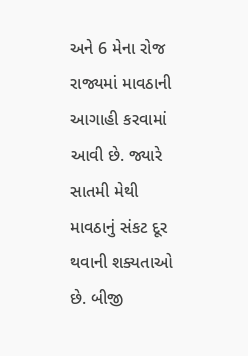અને 6 મેના રોજ રાજ્યમાં માવઠાની આગાહી કરવામાં આવી છે. જ્યારે સાતમી મેથી માવઠાનું સંકટ દૂર થવાની શક્યતાઓ છે. બીજી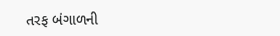તરફ બંગાળની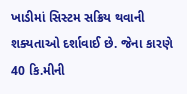ખાડીમાં સિસ્ટમ સક્રિય થવાની શક્યતાઓ દર્શાવાઈ છે. જેના કારણે 40 કિ.મીની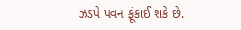ઝડપે પવન ફૂંકાઈ શકે છે.